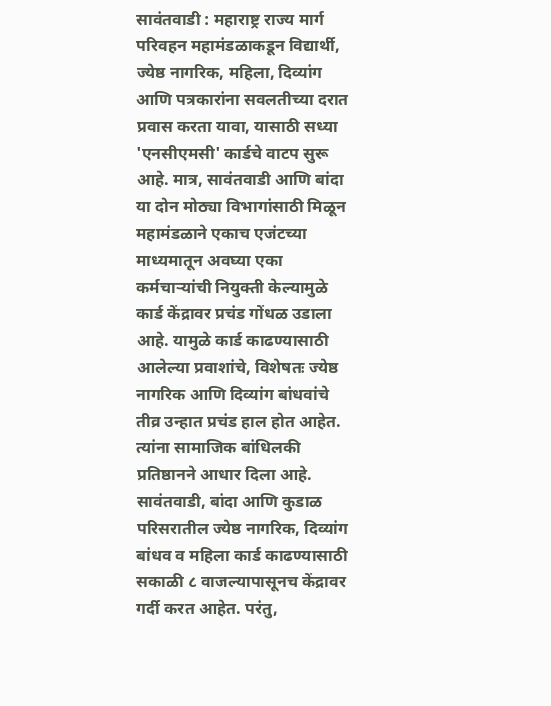सावंतवाडी : महाराष्ट्र राज्य मार्ग परिवहन महामंडळाकडून विद्यार्थी, ज्येष्ठ नागरिक, महिला, दिव्यांग आणि पत्रकारांना सवलतीच्या दरात प्रवास करता यावा, यासाठी सध्या 'एनसीएमसी' कार्डचे वाटप सुरू आहे. मात्र, सावंतवाडी आणि बांदा या दोन मोठ्या विभागांसाठी मिळून महामंडळाने एकाच एजंटच्या माध्यमातून अवघ्या एका कर्मचाऱ्यांची नियुक्ती केल्यामुळे कार्ड केंद्रावर प्रचंड गोंधळ उडाला आहे. यामुळे कार्ड काढण्यासाठी आलेल्या प्रवाशांचे, विशेषतः ज्येष्ठ नागरिक आणि दिव्यांग बांधवांचे तीव्र उन्हात प्रचंड हाल होत आहेत. त्यांना सामाजिक बांधिलकी प्रतिष्ठानने आधार दिला आहे.
सावंतवाडी, बांदा आणि कुडाळ परिसरातील ज्येष्ठ नागरिक, दिव्यांग बांधव व महिला कार्ड काढण्यासाठी सकाळी ८ वाजल्यापासूनच केंद्रावर गर्दी करत आहेत. परंतु,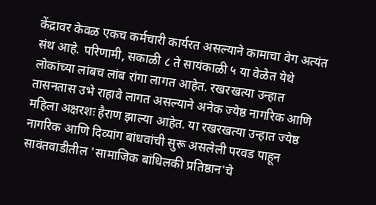केंद्रावर केवळ एकच कर्मचारी कार्यरत असल्याने कामाचा वेग अत्यंत संथ आहे. परिणामी, सकाळी ८ ते सायंकाळी ५ या वेळेत येथे लोकांच्या लांबच लांब रांगा लागत आहेत. रखरखत्या उन्हात तासनतास उभे राहावे लागत असल्याने अनेक ज्येष्ठ नागरिक आणि महिला अक्षरशः हैराण झाल्या आहेत. या रखरखत्या उन्हात ज्येष्ठ नागरिक आणि दिव्यांग बांधवांची सुरू असलेली परवड पाहून सावंतवाडीतील 'सामाजिक बांधिलकी प्रतिष्ठान'चे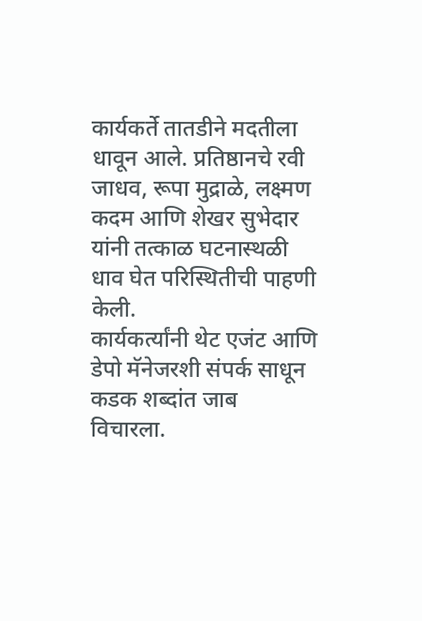कार्यकर्ते तातडीने मदतीला धावून आले. प्रतिष्ठानचे रवी जाधव, रूपा मुद्राळे, लक्ष्मण कदम आणि शेखर सुभेदार यांनी तत्काळ घटनास्थळी धाव घेत परिस्थितीची पाहणी केली.
कार्यकर्त्यांनी थेट एजंट आणि डेपो मॅनेजरशी संपर्क साधून कडक शब्दांत जाब विचारला.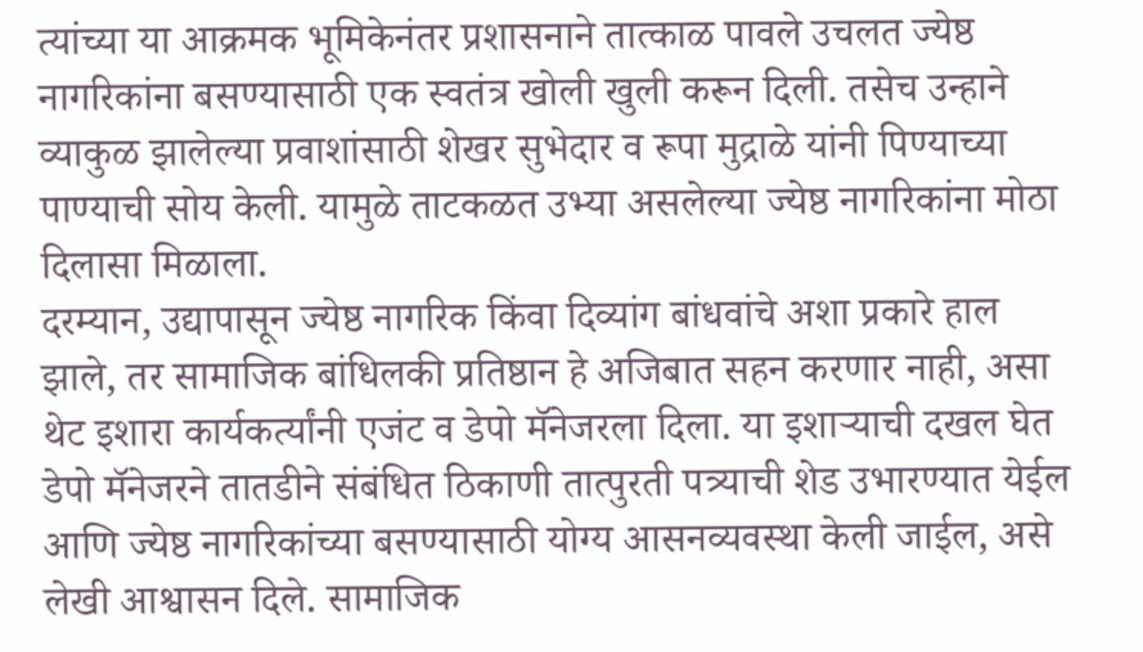त्यांच्या या आक्रमक भूमिकेनंतर प्रशासनाने तात्काळ पावले उचलत ज्येष्ठ नागरिकांना बसण्यासाठी एक स्वतंत्र खोली खुली करून दिली. तसेच उन्हाने व्याकुळ झालेल्या प्रवाशांसाठी शेखर सुभेदार व रूपा मुद्राळे यांनी पिण्याच्या पाण्याची सोय केली. यामुळे ताटकळत उभ्या असलेल्या ज्येष्ठ नागरिकांना मोठा दिलासा मिळाला.
दरम्यान, उद्यापासून ज्येष्ठ नागरिक किंवा दिव्यांग बांधवांचे अशा प्रकारे हाल झाले, तर सामाजिक बांधिलकी प्रतिष्ठान हे अजिबात सहन करणार नाही, असा थेट इशारा कार्यकर्त्यांनी एजंट व डेपो मॅनेजरला दिला. या इशाऱ्याची दखल घेत डेपो मॅनेजरने तातडीने संबंधित ठिकाणी तात्पुरती पत्र्याची शेड उभारण्यात येईल आणि ज्येष्ठ नागरिकांच्या बसण्यासाठी योग्य आसनव्यवस्था केली जाईल, असे लेखी आश्वासन दिले. सामाजिक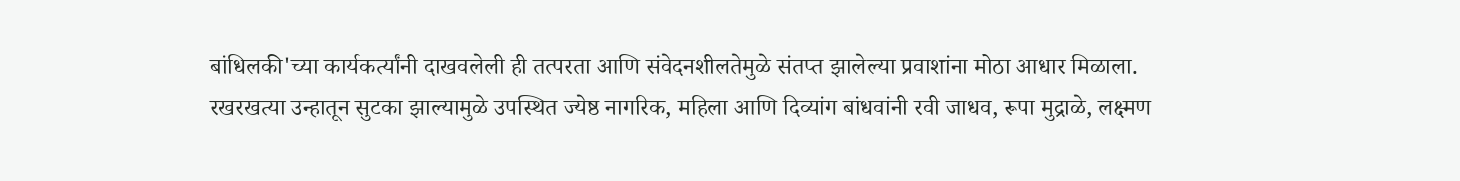बांधिलकी'च्या कार्यकर्त्यांनी दाखवलेली ही तत्परता आणि संवेदनशीलतेमुळे संतप्त झालेल्या प्रवाशांना मोठा आधार मिळाला. रखरखत्या उन्हातून सुटका झाल्यामुळे उपस्थित ज्येष्ठ नागरिक, महिला आणि दिव्यांग बांधवांनी रवी जाधव, रूपा मुद्राळे, लक्ष्मण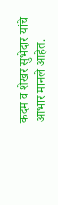कदम व शेखर सुभेदार यांचे आभार मानले आहेत.